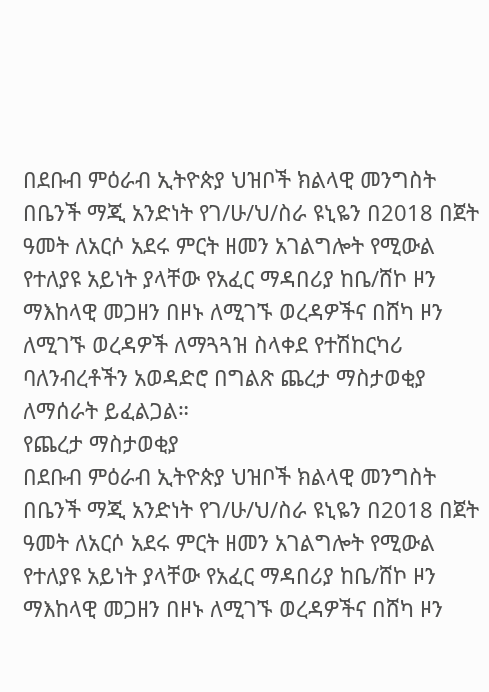በደቡብ ምዕራብ ኢትዮጵያ ህዝቦች ክልላዊ መንግስት በቤንች ማጂ አንድነት የገ/ሁ/ህ/ስራ ዩኒዬን በ2018 በጀት ዓመት ለአርሶ አደሩ ምርት ዘመን አገልግሎት የሚውል የተለያዩ አይነት ያላቸው የአፈር ማዳበሪያ ከቤ/ሸኮ ዞን ማእከላዊ መጋዘን በዞኑ ለሚገኙ ወረዳዎችና በሸካ ዞን ለሚገኙ ወረዳዎች ለማጓጓዝ ስላቀደ የተሽከርካሪ ባለንብረቶችን አወዳድሮ በግልጽ ጨረታ ማስታወቂያ ለማሰራት ይፈልጋል።
የጨረታ ማስታወቂያ
በደቡብ ምዕራብ ኢትዮጵያ ህዝቦች ክልላዊ መንግስት በቤንች ማጂ አንድነት የገ/ሁ/ህ/ስራ ዩኒዬን በ2018 በጀት ዓመት ለአርሶ አደሩ ምርት ዘመን አገልግሎት የሚውል የተለያዩ አይነት ያላቸው የአፈር ማዳበሪያ ከቤ/ሸኮ ዞን ማእከላዊ መጋዘን በዞኑ ለሚገኙ ወረዳዎችና በሸካ ዞን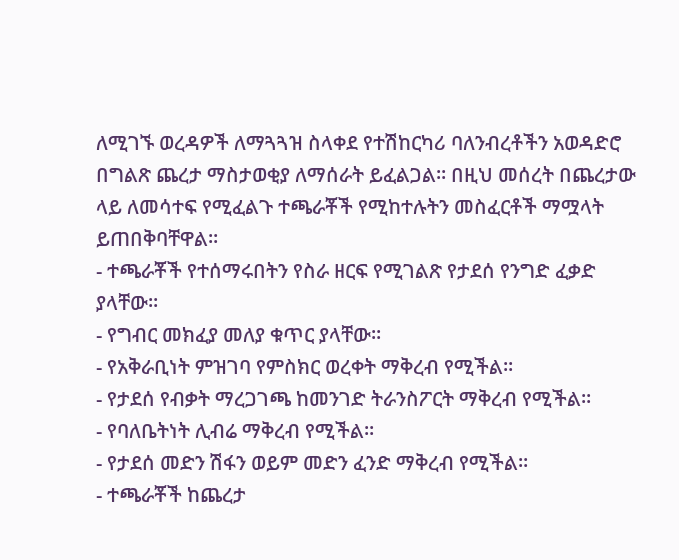ለሚገኙ ወረዳዎች ለማጓጓዝ ስላቀደ የተሽከርካሪ ባለንብረቶችን አወዳድሮ በግልጽ ጨረታ ማስታወቂያ ለማሰራት ይፈልጋል። በዚህ መሰረት በጨረታው ላይ ለመሳተፍ የሚፈልጉ ተጫራቾች የሚከተሉትን መስፈርቶች ማሟላት ይጠበቅባቸዋል።
- ተጫራቾች የተሰማሩበትን የስራ ዘርፍ የሚገልጽ የታደሰ የንግድ ፈቃድ ያላቸው።
- የግብር መክፈያ መለያ ቁጥር ያላቸው።
- የአቅራቢነት ምዝገባ የምስክር ወረቀት ማቅረብ የሚችል።
- የታደሰ የብቃት ማረጋገጫ ከመንገድ ትራንስፖርት ማቅረብ የሚችል።
- የባለቤትነት ሊብሬ ማቅረብ የሚችል።
- የታደሰ መድን ሽፋን ወይም መድን ፈንድ ማቅረብ የሚችል።
- ተጫራቾች ከጨረታ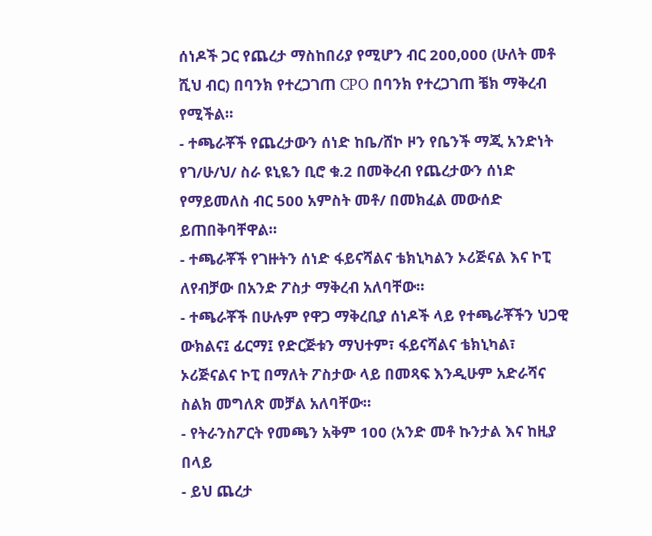ሰነዶች ጋር የጨረታ ማስከበሪያ የሚሆን ብር 200,000 (ሁለት መቶ ሺህ ብር) በባንክ የተረጋገጠ CPO በባንክ የተረጋገጠ ቼክ ማቅረብ የሚችል።
- ተጫራቾች የጨረታውን ሰነድ ከቤ/ሸኮ ዞን የቤንች ማጂ አንድነት የገ/ሁ/ህ/ ስራ ዩኒዬን ቢሮ ቁ.2 በመቅረብ የጨረታውን ሰነድ የማይመለስ ብር 500 አምስት መቶ/ በመክፈል መውሰድ ይጠበቅባቸዋል።
- ተጫራቾች የገዙትን ሰነድ ፋይናሻልና ቴክኒካልን ኦሪጅናል እና ኮፒ ለየብቻው በአንድ ፖስታ ማቅረብ አለባቸው።
- ተጫራቾች በሁሉም የዋጋ ማቅረቢያ ሰነዶች ላይ የተጫራቾችን ህጋዊ ውክልና፤ ፊርማ፤ የድርጅቱን ማህተም፣ ፋይናሻልና ቴክኒካል፣ ኦሪጅናልና ኮፒ በማለት ፖስታው ላይ በመጻፍ እንዲሁም አድራሻና ስልክ መግለጽ መቻል አለባቸው።
- የትራንስፖርት የመጫን አቅም 100 (አንድ መቶ ኩንታል እና ከዚያ በላይ
- ይህ ጨረታ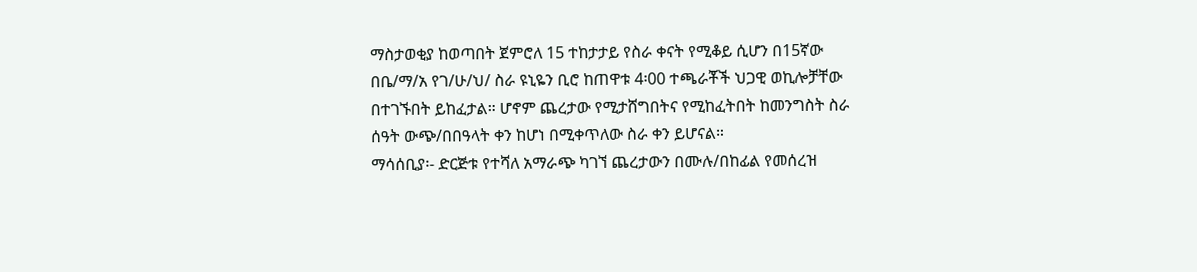ማስታወቂያ ከወጣበት ጀምሮለ 15 ተከታታይ የስራ ቀናት የሚቆይ ሲሆን በ15ኛው በቤ/ማ/አ የገ/ሁ/ህ/ ስራ ዩኒዬን ቢሮ ከጠዋቱ 4፡00 ተጫራቾች ህጋዊ ወኪሎቻቸው በተገኙበት ይከፈታል። ሆኖም ጨረታው የሚታሸግበትና የሚከፈትበት ከመንግስት ስራ ሰዓት ውጭ/በበዓላት ቀን ከሆነ በሚቀጥለው ስራ ቀን ይሆናል።
ማሳሰቢያ፡- ድርጅቱ የተሻለ አማራጭ ካገኘ ጨረታውን በሙሉ/በከፊል የመሰረዝ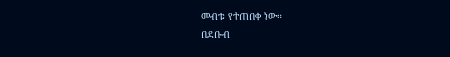መብቱ የተጠበቀ ነው።
በደቡብ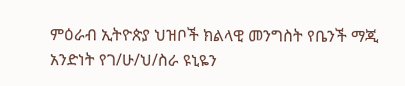ምዕራብ ኢትዮጵያ ህዝቦች ክልላዊ መንግስት የቤንች ማጂ አንድነት የገ/ሁ/ህ/ስራ ዩኒዬን